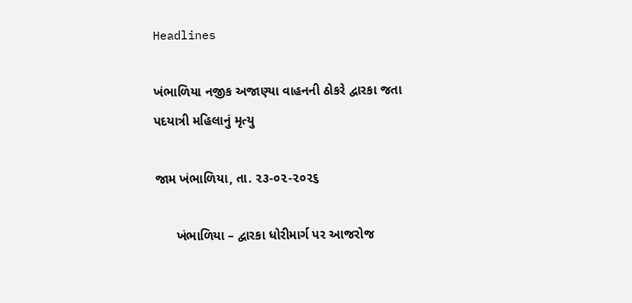Headlines

ખંભાળિયા નજીક અજાણ્યા વાહનની ઠોકરે દ્વારકા જતા પદયાત્રી મહિલાનું મૃત્યુ

જામ ખંભાળિયા, તા. ૨૩-૦૨-૨૦૨૬

      ખંભાળિયા – દ્વારકા ધોરીમાર્ગ પર આજરોજ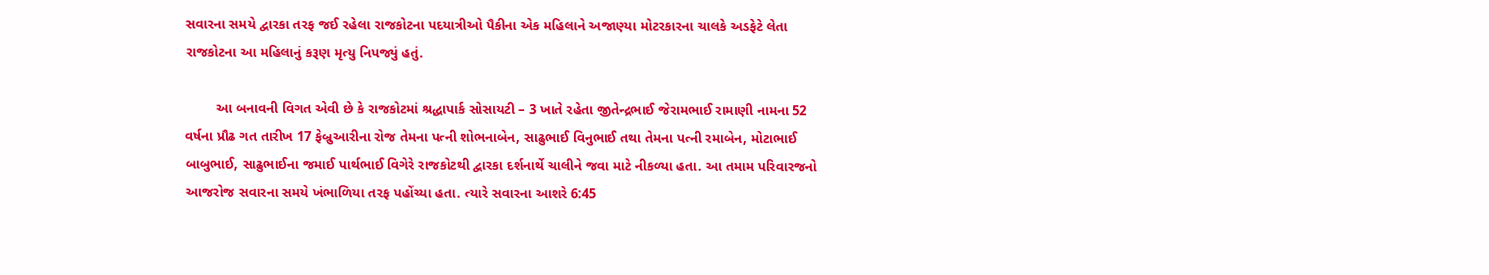સવારના સમયે દ્વારકા તરફ જઈ રહેલા રાજકોટના પદયાત્રીઓ પૈકીના એક મહિલાને અજાણ્યા મોટરકારના ચાલકે અડફેટે લેતા રાજકોટના આ મહિલાનું કરૂણ મૃત્યુ નિપજ્યું હતું.

        આ બનાવની વિગત એવી છે કે રાજકોટમાં શ્રદ્ધાપાર્ક સોસાયટી – 3 ખાતે રહેતા જીતેન્દ્રભાઈ જેરામભાઈ રામાણી નામના 52 વર્ષના પ્રૌઢ ગત તારીખ 17 ફેબ્રુઆરીના રોજ તેમના પત્ની શોભનાબેન, સાઢુભાઈ વિનુભાઈ તથા તેમના પત્ની રમાબેન, મોટાભાઈ બાબુભાઈ, સાઢુભાઈના જમાઈ પાર્થભાઈ વિગેરે રાજકોટથી દ્વારકા દર્શનાર્થે ચાલીને જવા માટે નીકળ્યા હતા. આ તમામ પરિવારજનો આજરોજ સવારના સમયે ખંભાળિયા તરફ પહોંચ્યા હતા. ત્યારે સવારના આશરે 6:45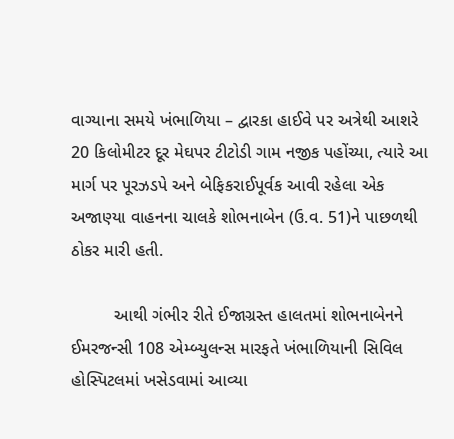વાગ્યાના સમયે ખંભાળિયા – દ્વારકા હાઈવે પર અત્રેથી આશરે 20 કિલોમીટર દૂર મેઘપર ટીટોડી ગામ નજીક પહોંચ્યા, ત્યારે આ માર્ગ પર પૂરઝડપે અને બેફિકરાઈપૂર્વક આવી રહેલા એક અજાણ્યા વાહનના ચાલકે શોભનાબેન (ઉ.વ. 51)ને પાછળથી ઠોકર મારી હતી.

         આથી ગંભીર રીતે ઈજાગ્રસ્ત હાલતમાં શોભનાબેનને ઈમરજન્સી 108 એમ્બ્યુલન્સ મારફતે ખંભાળિયાની સિવિલ હોસ્પિટલમાં ખસેડવામાં આવ્યા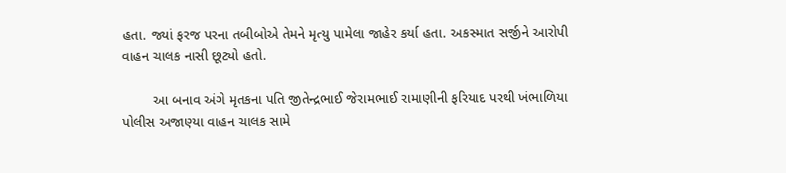હતા. જ્યાં ફરજ પરના તબીબોએ તેમને મૃત્યુ પામેલા જાહેર કર્યા હતા. અકસ્માત સર્જીને આરોપી વાહન ચાલક નાસી છૂટ્યો હતો.

        આ બનાવ અંગે મૃતકના પતિ જીતેન્દ્રભાઈ જેરામભાઈ રામાણીની ફરિયાદ પરથી ખંભાળિયા પોલીસ અજાણ્યા વાહન ચાલક સામે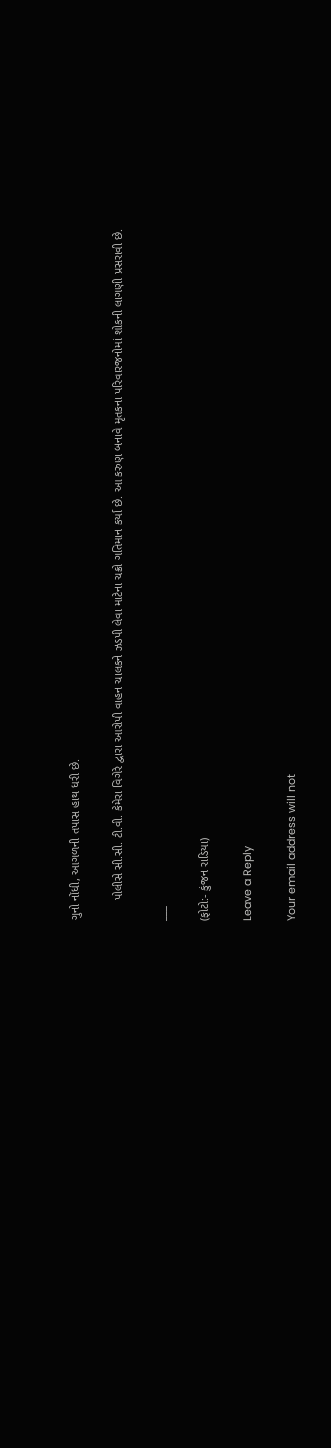ગુનો નોંધી, આગળની તપાસ હાથ ધરી છે.

      પોલીસે સી.સી. ટી.વી. કેમેરા વિગેરે દ્વારા આરોપી વાહન ચાલકને ઝડપી લેવા માટેના ચક્રો ગતિમાન કર્યા છે. આ કરુણ બનાવે મૃતકના પરિવારજનોમાં શોકની લાગણી પ્રસરાવી છે.

___

(ફોટો:- કુંજન રાડિયા)

Leave a Reply

Your email address will not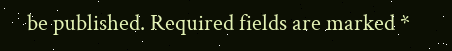be published. Required fields are marked *